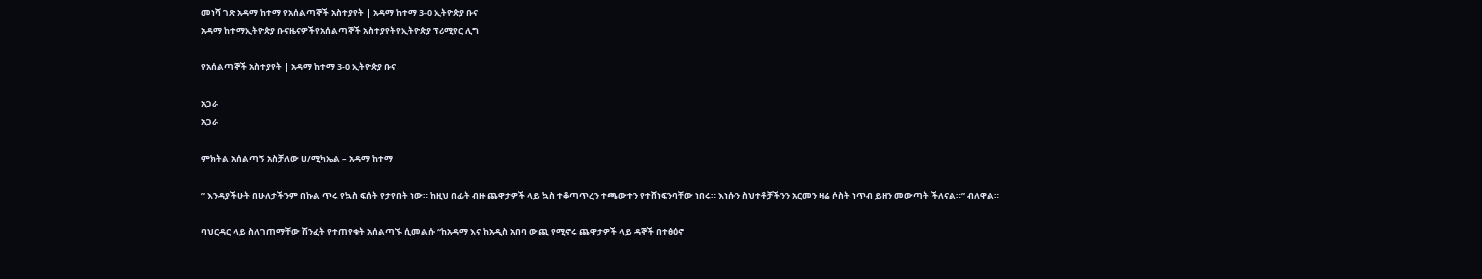መነሻ ገጽ አዳማ ከተማ የአሰልጣኞች አስተያየት | አዳማ ከተማ 3-0 ኢትዮጵያ ቡና
አዳማ ከተማኢትዮጵያ ቡናዜናዎችየአሰልጣኞች አስተያየትየኢትዮጵያ ፕሪሚየር ሊግ

የአሰልጣኞች አስተያየት | አዳማ ከተማ 3-0 ኢትዮጵያ ቡና

አጋራ
አጋራ

ምክትል አሰልጣኝ አስቻለው ሀ/ሚካኤል – አዳማ ከተማ

” እንዳያችሁት በሁለታችንም በኩል ጥሩ የኳስ ፍሰት የታየበት ነው። ከዚህ በፊት ብዙ ጨዋታዎች ላይ ኳስ ተቆጣጥረን ተጫውተን የተሸነፍንባቸው ነበሩ። እነሱን ስህተቶቻችንን አርመን ዛሬ ሶስት ነጥብ ይዘን መውጣት ችለናል።” ብለዋል።

ባህርዳር ላይ ስለገጠማቸው ሽንፈት የተጠየቁት አሰልጣኙ ሲመልሱ “ከአዳማ እና ከአዲስ አበባ ውጪ የሚኖሩ ጨዋታዎች ላይ ዳኞች በተፅዕኖ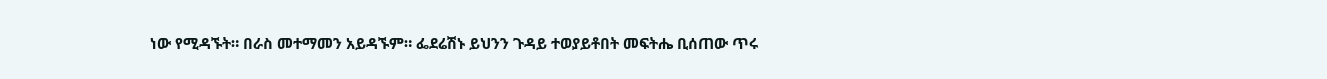ነው የሚዳኙት። በራስ መተማመን አይዳኙም። ፌደሬሽኑ ይህንን ጉዳይ ተወያይቶበት መፍትሔ ቢሰጠው ጥሩ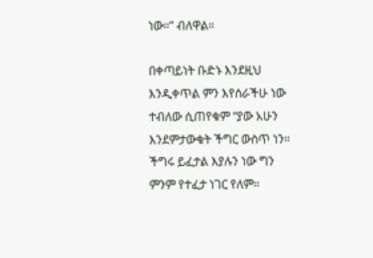ነው።” ብለዋል።

በቀጣይነት ቡድኑ እንደዚህ እንዲቀጥል ምን እየሰራችሁ ነው ተብለው ሲጠየቁም “ያው አሁን እንደምታውቁት ችግር ውስጥ ነን። ችግሩ ይፈታል እያሉን ነው ግን ምንም የተፈታ ነገር የለም።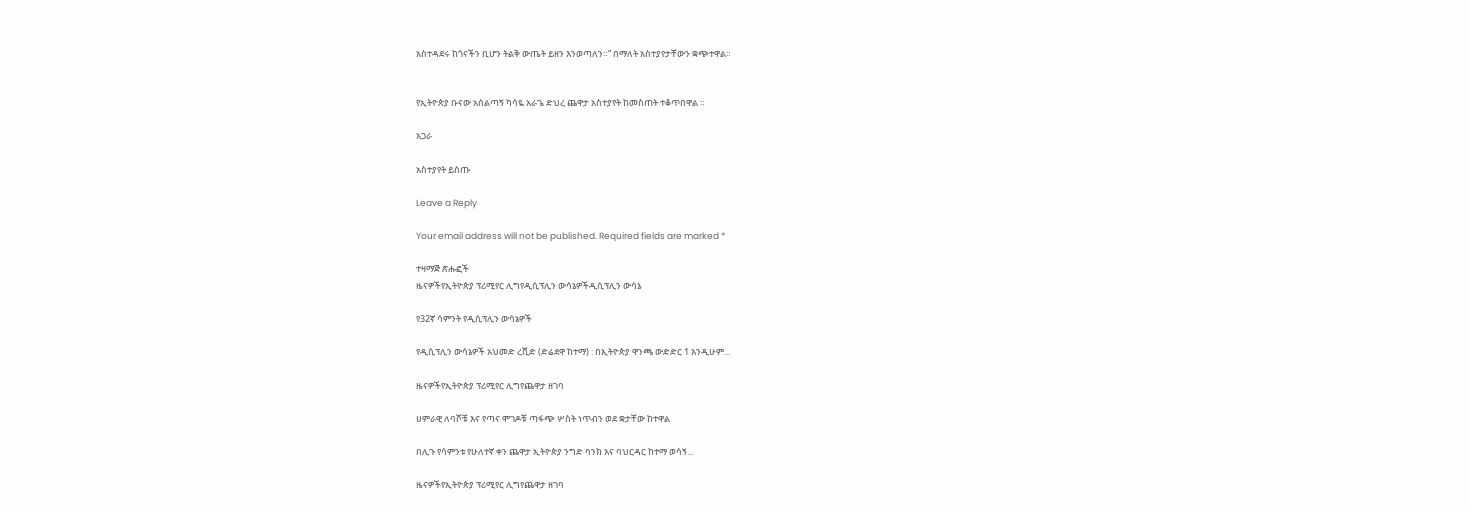አስተዳደሩ ከጎናችን ቢሆን ትልቅ ውጤት ይዘን እንወጣለን።” በማለት አስተያየታቸውን ቋጭተዋል።


የኢትዮጵያ ቡናው አሰልጣኝ ካሳዬ አራጌ ድህረ ጨዋታ አስተያየት ከመስጠት ተቆጥበዋል ።

አጋራ

አስተያየት ይስጡ

Leave a Reply

Your email address will not be published. Required fields are marked *

ተዛማጅ ጽሑፎች
ዜናዎችየኢትዮጵያ ፕሪሚየር ሊግየዲሲፕሊን ውሳኔዎችዲሲፕሊን ውሳኔ

የ32ኛ ሳምንት የዲሲፕሊን ውሳኔዎች

የዲሲፕሊን ውሳኔዎች አህመድ ረሺድ (ድሬደዋ ከተማ) : በኢትዮጵያ ዋንጫ ውድድር 1 እንዲሁም...

ዜናዎችየኢትዮጵያ ፕሪሚየር ሊግየጨዋታ ዘገባ

ሀምራዊ ለባሾቹ እና የጣና ሞገዶቹ ጣፋጭ ሦስት ነጥብን ወደ ቋታቸው ከተዋል

በሊጉ የሳምንቱ የሁለተኛ ቀን ጨዋታ ኢትዮጵያ ንግድ ባንክ እና ባህርዳር ከተማ ወሳኝ...

ዜናዎችየኢትዮጵያ ፕሪሚየር ሊግየጨዋታ ዘገባ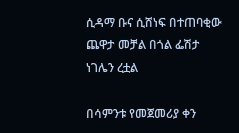ሲዳማ ቡና ሲሸነፍ በተጠባቂው ጨዋታ መቻል በጎል ፌሽታ ነገሌን ረቷል

በሳምንቱ የመጀመሪያ ቀን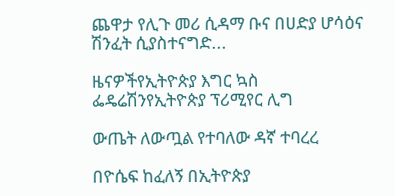ጨዋታ የሊጉ መሪ ሲዳማ ቡና በሀድያ ሆሳዕና ሽንፈት ሲያስተናግድ...

ዜናዎችየኢትዮጵያ እግር ኳስ ፌዴሬሽንየኢትዮጵያ ፕሪሚየር ሊግ

ውጤት ለውጧል የተባለው ዳኛ ተባረረ

በዮሴፍ ከፈለኝ በኢትዮጵያ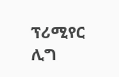ፕሪሚየር ሊግ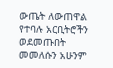ውጤት ለውጠዋል የተባሉ አርቢትሮችን ወደመጡበት መመለሱን አሁንም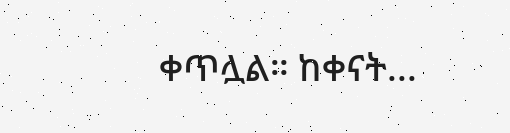ቀጥሏል። ከቀናት...